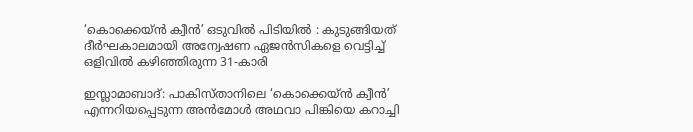‘കൊക്കെയ്ൻ ക്വീൻ’ ഒടുവിൽ പിടിയിൽ : കുടുങ്ങിയത് ദീർഘകാലമായി അന്വേഷണ ഏജൻസികളെ വെട്ടിച്ച്‌ ഒളിവില്‍ കഴിഞ്ഞിരുന്ന 31-കാരി

ഇസ്ലാമാബാദ്: പാകിസ്താനിലെ ‘കൊക്കെയ്ൻ ക്വീൻ’ എന്നറിയപ്പെടുന്ന അൻമോള്‍ അഥവാ പിങ്കിയെ കറാച്ചി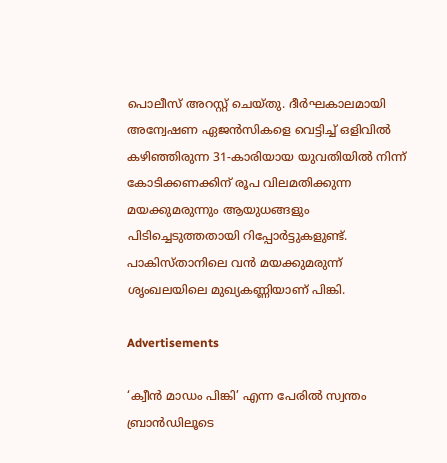പൊലീസ് അറസ്റ്റ് ചെയ്തു. ദീർഘകാലമായി അന്വേഷണ ഏജൻസികളെ വെട്ടിച്ച്‌ ഒളിവില്‍ കഴിഞ്ഞിരുന്ന 31-കാരിയായ യുവതിയില്‍ നിന്ന് കോടിക്കണക്കിന് രൂപ വിലമതിക്കുന്ന മയക്കുമരുന്നും ആയുധങ്ങളും പിടിച്ചെടുത്തതായി റിപ്പോർട്ടുകളുണ്ട്. പാകിസ്താനിലെ വൻ മയക്കുമരുന്ന് ശൃംഖലയിലെ മുഖ്യകണ്ണിയാണ് പിങ്കി.

Advertisements

‘ക്വീൻ മാഡം പിങ്കി’ എന്ന പേരില്‍ സ്വന്തം ബ്രാൻഡിലൂടെ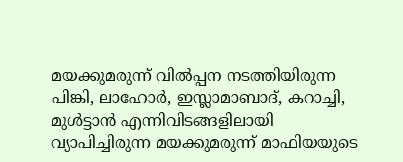മയക്കുമരുന്ന് വില്‍പ്പന നടത്തിയിരുന്ന പിങ്കി, ലാഹോർ, ഇസ്ലാമാബാദ്, കറാച്ചി, മുള്‍ട്ടാൻ എന്നിവിടങ്ങളിലായി വ്യാപിച്ചിരുന്ന മയക്കുമരുന്ന് മാഫിയയുടെ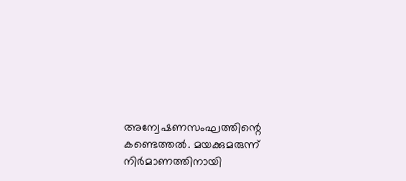അന്വേഷണസംഘത്തിന്റെ കണ്ടെത്തല്‍. മയക്കുമരുന്ന് നിർമാണത്തിനായി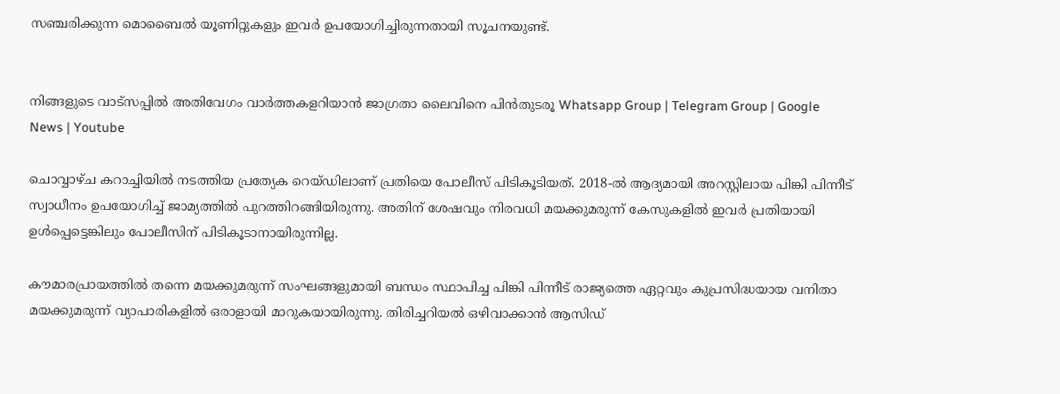സഞ്ചരിക്കുന്ന മൊബൈല്‍ യൂണിറ്റുകളും ഇവർ ഉപയോഗിച്ചിരുന്നതായി സൂചനയുണ്ട്.


നിങ്ങളുടെ വാട്സപ്പിൽ അതിവേഗം വാർത്തകളറിയാൻ ജാഗ്രതാ ലൈവിനെ പിൻതുടരൂ Whatsapp Group | Telegram Group | Google News | Youtube

ചൊവ്വാഴ്ച കറാച്ചിയില്‍ നടത്തിയ പ്രത്യേക റെയ്ഡിലാണ് പ്രതിയെ പോലീസ് പിടികൂടിയത്. 2018-ല്‍ ആദ്യമായി അറസ്റ്റിലായ പിങ്കി പിന്നീട് സ്വാധീനം ഉപയോഗിച്ച്‌ ജാമ്യത്തില്‍ പുറത്തിറങ്ങിയിരുന്നു. അതിന് ശേഷവും നിരവധി മയക്കുമരുന്ന് കേസുകളില്‍ ഇവർ പ്രതിയായി ഉള്‍പ്പെട്ടെങ്കിലും പോലീസിന് പിടികൂടാനായിരുന്നില്ല.

കൗമാരപ്രായത്തില്‍ തന്നെ മയക്കുമരുന്ന് സംഘങ്ങളുമായി ബന്ധം സ്ഥാപിച്ച പിങ്കി പിന്നീട് രാജ്യത്തെ ഏറ്റവും കുപ്രസിദ്ധയായ വനിതാ മയക്കുമരുന്ന് വ്യാപാരികളില്‍ ഒരാളായി മാറുകയായിരുന്നു. തിരിച്ചറിയല്‍ ഒഴിവാക്കാൻ ആസിഡ്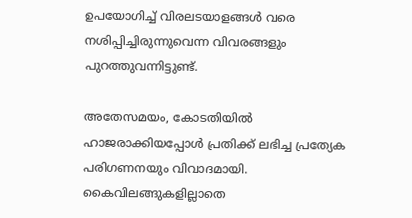ഉപയോഗിച്ച്‌ വിരലടയാളങ്ങള്‍ വരെ നശിപ്പിച്ചിരുന്നുവെന്ന വിവരങ്ങളും പുറത്തുവന്നിട്ടുണ്ട്.

അതേസമയം, കോടതിയില്‍ ഹാജരാക്കിയപ്പോള്‍ പ്രതിക്ക് ലഭിച്ച പ്രത്യേക പരിഗണനയും വിവാദമായി. കൈവിലങ്ങുകളില്ലാതെ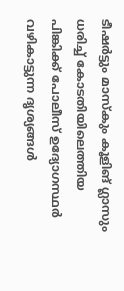ടീഷർട്ടും മാസ്‌കും കൂളിങ് ഗ്ലാസും ധരിച്ച്‌ കോടതിയിലെത്തിയ പിങ്കിക്ക് പോലീസ് ഉദ്യോഗസ്ഥർ വഴികാട്ടുന്ന ദൃശ്യങ്ങള്‍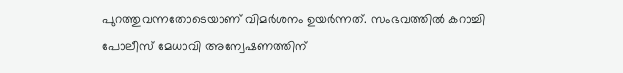പുറത്തുവന്നതോടെയാണ് വിമർശനം ഉയർന്നത്. സംഭവത്തില്‍ കറാച്ചി പോലീസ് മേധാവി അന്വേഷണത്തിന്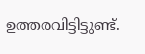ഉത്തരവിട്ടിട്ടുണ്ട്.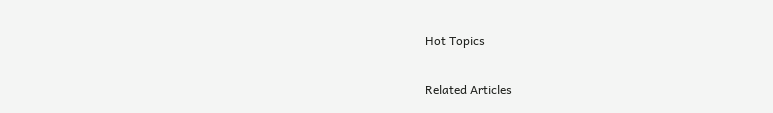Hot Topics

Related Articles